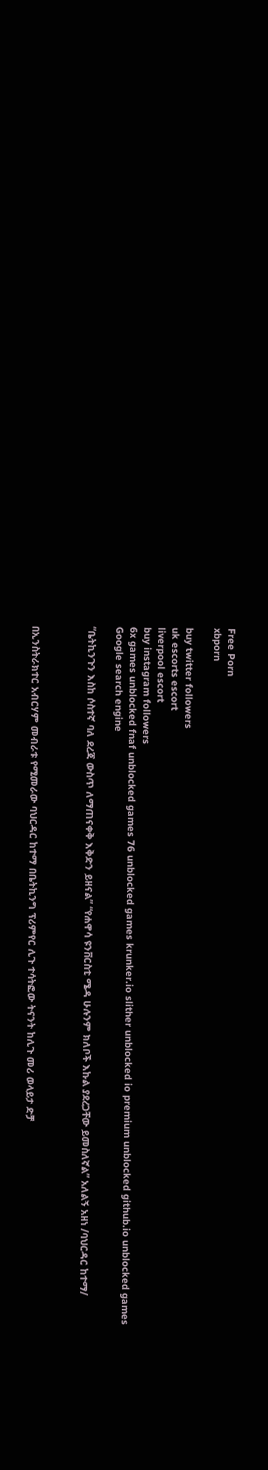Free Porn
xbporn

buy twitter followers
uk escorts escort
liverpool escort
buy instagram followers
6x games unblocked fnaf unblocked games 76 unblocked games krunker.io slither unblocked io premium unblocked github.io unblocked games
Google search engine

“ቤትኪንጉን እስከ ሶስተኛ ባለ ደረጃ ውስጥ ለማጠናቀቅ እቅድን ይዘናል” “የሐዋሳ ዩንቨርስቲ ሜዳ ሁሉንም ክለቦች እኩል ያደረጋቸው ይመስለኛል” አለልኝ አዘነ /ባህርዳር ከተማ/



በኢንስትራክተር አብርሃም መብራቱ የሚመራው ባህርዳር ከተማ በቤትኪንግ ፕሪምየር ሊጉ ተሳትፎው ትናንት ከሊጉ መሪ ወላይታ ድቻ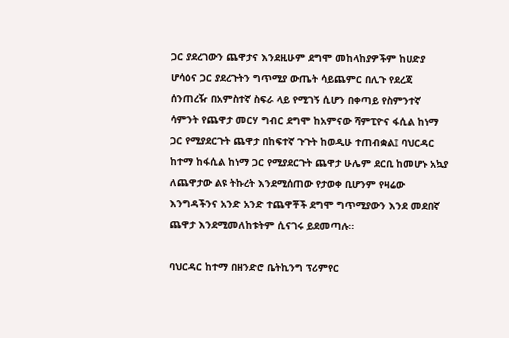ጋር ያደረገውን ጨዋታና እንደዚሁም ደግሞ መከላከያዎችም ከሀድያ ሆሳዕና ጋር ያደረጉትን ግጥሚያ ውጤት ሳይጨምር በሊጉ የደረጃ ሰንጠረዥ በአምስተኛ ስፍራ ላይ የሚገኝ ሲሆን በቀጣይ የስምንተኛ ሳምንት የጨዋታ መርሃ ግብር ደግሞ ከአምናው ሻምፒዮና ፋሲል ከነማ ጋር የሚያደርጉት ጨዋታ በከፍተኛ ጉጉት ከወዲሁ ተጠብቋል፤ ባህርዳር ከተማ ከፋሲል ከነማ ጋር የሚያደርጉት ጨዋታ ሁሌም ደርቢ ከመሆኑ አኳያ ለጨዋታው ልዩ ትኩረት እንደሚሰጠው የታወቀ ቢሆንም የዛሬው እንግዳችንና አንድ አንድ ተጨዋቾች ደግሞ ግጥሚያውን እንደ መደበኛ ጨዋታ እንደሚመለከቱትም ሲናገሩ ይደመጣሉ፡፡

ባህርዳር ከተማ በዘንድሮ ቤትኪንግ ፕሪምየር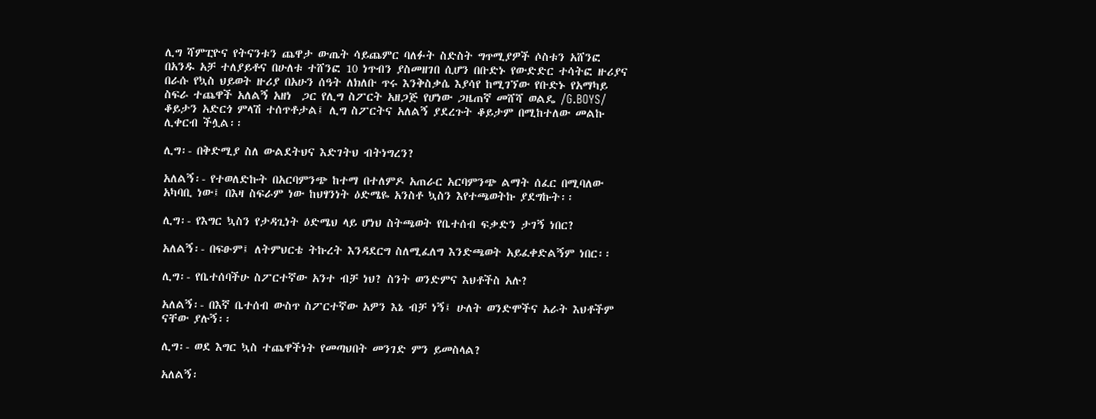ሊግ ሻምፒዮና የትናንቱን ጨዋታ ውጤት ሳይጨምር ባለፉት ስድስት ግጥሚያዎች ሶስቱን አሸንፎ በአንዱ አቻ ተለያይቶና በሁለቱ ተሸንፎ 10 ነጥብን ያስመዘገበ ሲሆን በቡድኑ የውድድር ተሳትፎ ዙሪያና በራሱ የኳስ ህይወት ዙሪያ በአሁን ሰዓት ለክለቡ ጥሩ እንቅስቃሴ እያሳየ ከሚገኘው የቡድኑ የአማካይ ስፍራ ተጨዋች አለልኝ አዘነ  ጋር የሊግ ስፖርት አዘጋጅ የሆነው ጋዜጠኛ መሸሻ ወልዴ /G.BOYS/ ቆይታን አድርጎ ምላሽ ተሰጥቶታል፤ ሊግ ስፖርትና አለልኝ ያደረጉት ቆይታም በሚከተለው መልኩ ሊቀርብ ችሏል፡፡

ሊግ፡- በቅድሚያ ስለ ውልደትህና እድገትህ ብትነግረን?

አለልኝ፡- የተወለድኩት በአርባምንጭ ከተማ በተለምዶ አጠራር አርባምንጭ ልማት ሰፈር በሚባለው አካባቢ ነው፤ በእዛ ስፍራም ነው ከህፃንነት ዕድሜዬ አንስቶ ኳስን እየተጫወትኩ ያደግኩት፡፡

ሊግ፡- የእግር ኳስን የታዳጊነት ዕድሜህ ላይ ሆነህ ስትጫወት የቤተሰብ ፍቃድን ታገኝ ነበር?

አለልኝ፡- በፍፁም፤ ለትምህርቴ ትኩረት እንዳደርግ ስለሚፈለግ እንድጫወት አይፈቀድልኝም ነበር፡፡

ሊግ፡- የቤተሰባችሁ ስፖርተኛው አንተ ብቻ ነህ? ስንት ወንድምና እህቶችስ አሉ?

አለልኝ፡- በእኛ ቤተሰብ ውስጥ ስፖርተኛው አዎን እኔ ብቻ ነኝ፤ ሁለት ወንድሞችና አራት እህቶችም ናቸው ያሉኝ፡፡

ሊግ፡- ወደ እግር ኳስ ተጨዋችነት የመጣህበት መንገድ ምን ይመስላል?

አለልኝ፡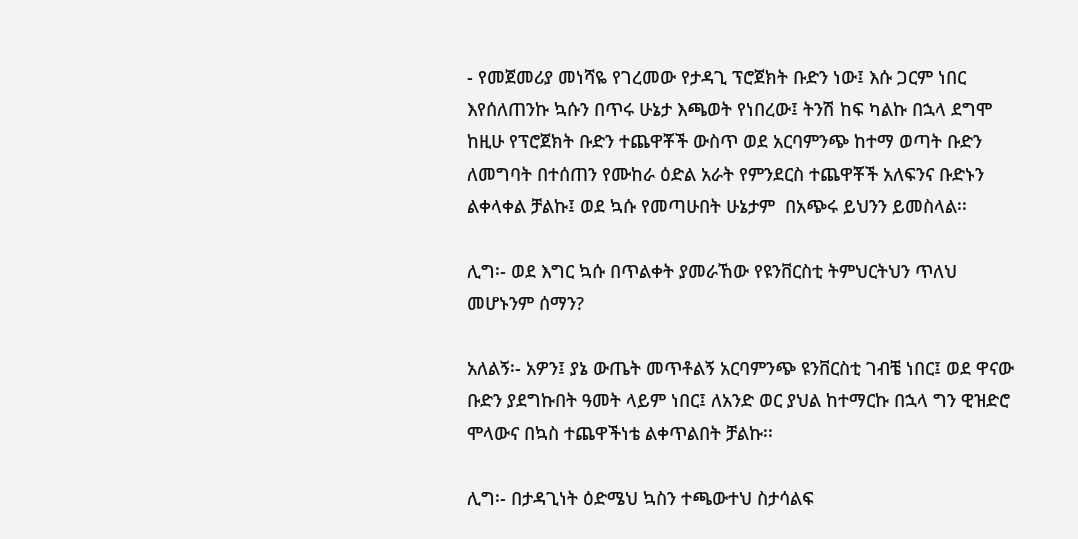- የመጀመሪያ መነሻዬ የገረመው የታዳጊ ፕሮጀክት ቡድን ነው፤ እሱ ጋርም ነበር እየሰለጠንኩ ኳሱን በጥሩ ሁኔታ እጫወት የነበረው፤ ትንሽ ከፍ ካልኩ በኋላ ደግሞ ከዚሁ የፕሮጀክት ቡድን ተጨዋቾች ውስጥ ወደ አርባምንጭ ከተማ ወጣት ቡድን ለመግባት በተሰጠን የሙከራ ዕድል አራት የምንደርስ ተጨዋቾች አለፍንና ቡድኑን ልቀላቀል ቻልኩ፤ ወደ ኳሱ የመጣሁበት ሁኔታም  በአጭሩ ይህንን ይመስላል፡፡

ሊግ፡- ወደ እግር ኳሱ በጥልቀት ያመራኸው የዩንቨርስቲ ትምህርትህን ጥለህ መሆኑንም ሰማን?

አለልኝ፡- አዎን፤ ያኔ ውጤት መጥቶልኝ አርባምንጭ ዩንቨርስቲ ገብቼ ነበር፤ ወደ ዋናው ቡድን ያደግኩበት ዓመት ላይም ነበር፤ ለአንድ ወር ያህል ከተማርኩ በኋላ ግን ዊዝድሮ ሞላውና በኳስ ተጨዋችነቴ ልቀጥልበት ቻልኩ፡፡

ሊግ፡- በታዳጊነት ዕድሜህ ኳስን ተጫውተህ ስታሳልፍ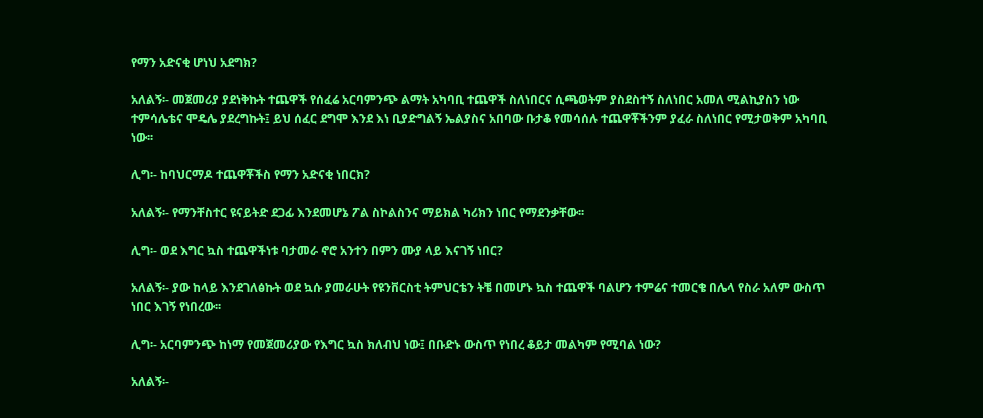የማን አድናቂ ሆነህ አደግክ?

አለልኝ፡- መጀመሪያ ያደነቅኩት ተጨዋች የሰፈሬ አርባምንጭ ልማት አካባቢ ተጨዋች ስለነበርና ሲጫወትም ያስደስተኝ ስለነበር አመለ ሚልኪያስን ነው ተምሳሌቴና ሞዴሌ ያደረግኩት፤ ይህ ሰፈር ደግሞ እንደ እነ ቢያድግልኝ ኤልያስና አበባው ቡታቆ የመሳሰሉ ተጨዋቾችንም ያፈራ ስለነበር የሚታወቅም አካባቢ ነው፡፡

ሊግ፡- ከባህርማዶ ተጨዋቾችስ የማን አድናቂ ነበርክ?

አለልኝ፡- የማንቸስተር ዩናይትድ ደጋፊ እንደመሆኔ ፖል ስኮልስንና ማይክል ካሪክን ነበር የማደንቃቸው፡፡

ሊግ፡- ወደ እግር ኳስ ተጨዋችነቱ ባታመራ ኖሮ አንተን በምን ሙያ ላይ እናገኝ ነበር?

አለልኝ፡- ያው ከላይ እንደገለፅኩት ወደ ኳሱ ያመራሁት የዩንቨርስቲ ትምህርቴን ትቼ በመሆኑ ኳስ ተጨዋች ባልሆን ተምሬና ተመርቄ በሌላ የስራ አለም ውስጥ ነበር እገኝ የነበረው፡፡

ሊግ፡- አርባምንጭ ከነማ የመጀመሪያው የእግር ኳስ ክለብህ ነው፤ በቡድኑ ውስጥ የነበረ ቆይታ መልካም የሚባል ነው?

አለልኝ፡-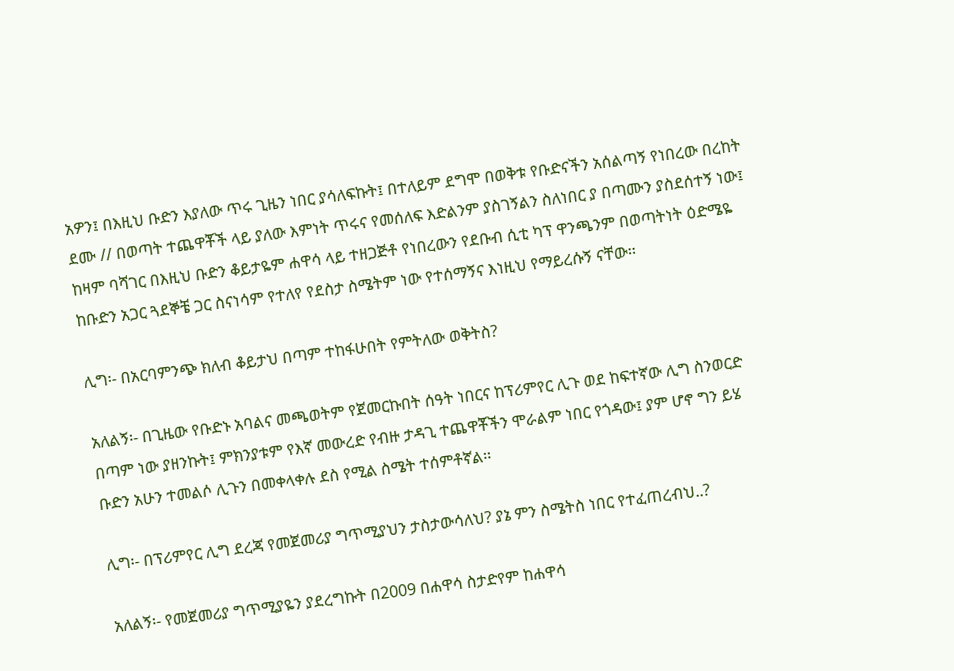አዎን፤ በእዚህ ቡድን እያለው ጥሩ ጊዜን ነበር ያሳለፍኩት፤ በተለይም ደግሞ በወቅቱ የቡድናችን አሰልጣኝ የነበረው በረከት ደሙ // በወጣት ተጨዋቾች ላይ ያለው እምነት ጥሩና የመሰለፍ እድልንም ያስገኝልን ስለነበር ያ በጣሙን ያስደሰተኝ ነው፤ ከዛም ባሻገር በእዚህ ቡድን ቆይታዬም ሐዋሳ ላይ ተዘጋጅቶ የነበረውን የደቡብ ሲቲ ካፕ ዋንጫንም በወጣትነት ዕድሜዬ ከቡድን አጋር ጓደኞቼ ጋር ስናነሳም የተለየ የደስታ ስሜትም ነው የተሰማኝና እነዚህ የማይረሱኝ ናቸው፡፡

ሊግ፡- በአርባምንጭ ክለብ ቆይታህ በጣም ተከፋሁበት የምትለው ወቅትስ?

አለልኝ፡- በጊዜው የቡድኑ አባልና መጫወትም የጀመርኩበት ሰዓት ነበርና ከፕሪምየር ሊጉ ወደ ከፍተኛው ሊግ ስንወርድ በጣም ነው ያዘንኩት፤ ምክንያቱም የእኛ መውረድ የብዙ ታዳጊ ተጨዋቾችን ሞራልም ነበር የጎዳው፤ ያም ሆኖ ግን ይሄ ቡድን አሁን ተመልሶ ሊጉን በመቀላቀሉ ደስ የሚል ስሜት ተሰምቶኛል፡፡

ሊግ፡- በፕሪምየር ሊግ ደረጃ የመጀመሪያ ግጥሚያህን ታስታውሳለህ? ያኔ ምን ስሜትስ ነበር የተፈጠረብህ..?

አለልኝ፡- የመጀመሪያ ግጥሚያዬን ያደረግኩት በ2009 በሐዋሳ ስታድየም ከሐዋሳ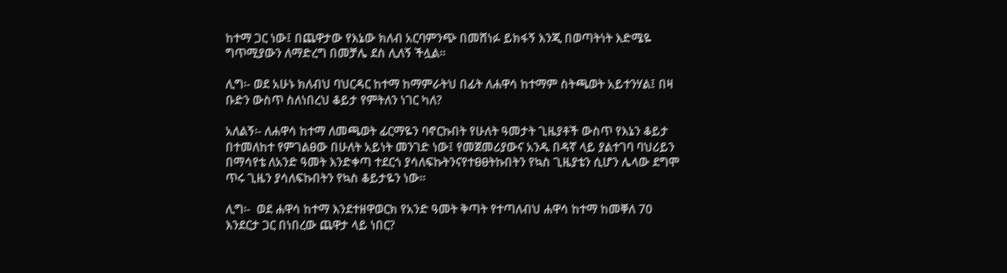ከተማ ጋር ነው፤ በጨዋታው የእኔው ክለብ አርባምንጭ በመሸነፉ ይክፋኝ እንጂ በወጣትነት እድሜዬ ግጥሚያውን ለማድረግ በመቻሌ ደስ ሊለኝ ችሏል፡፡

ሊግ፡- ወደ አሁኑ ክለብህ ባህርዳር ከተማ ከማምራትህ በፊት ለሐዋሳ ከተማም ስትጫወት አይተንሃል፤ በዛ ቡድን ውስጥ ስለነበረህ ቆይታ የምትለን ነገር ካለ?

አለልኝ፡- ለሐዋሳ ከተማ ለመጫወት ፊርማዬን ባኖርኩበት የሁለት ዓመታት ጊዜያቶች ውስጥ የእኔን ቆይታ በተመለከተ የምገልፀው በሁለት አይነት መንገድ ነው፤ የመጀመሪያውና አንዱ በዳኛ ላይ ያልተገባ ባህሪይን በማሳየቴ ለአንድ ዓመት እንድቀጣ ተደርጎ ያሳለፍኩትንናየተፀፀትኩበትን የኳስ ጊዜያቴን ሲሆን ሌላው ደግሞ ጥሩ ጊዜን ያሳለፍኩበትን የኳስ ቆይታዬን ነው፡፡

ሊግ፡-  ወደ ሐዋሳ ከተማ እንደተዘዋወርክ የአንድ ዓመት ቅጣት የተጣለብህ ሐዋሳ ከተማ ከመቐለ 70 እንደርታ ጋር በነበረው ጨዋታ ላይ ነበር?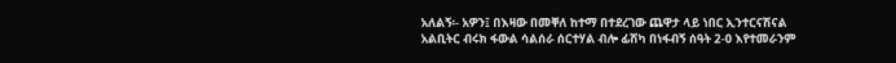አለልኝ፡- አዎን፤ በእዛው በመቐለ ከተማ በተደረገው ጨዋታ ላይ ነበር ኢንተርናሽናል አልቢትር ብሩክ ፋውል ሳልሰራ ሰርተሃል ብሎ ፊሽካ በነፋብኝ ሰዓት 2-0 እየተመራንም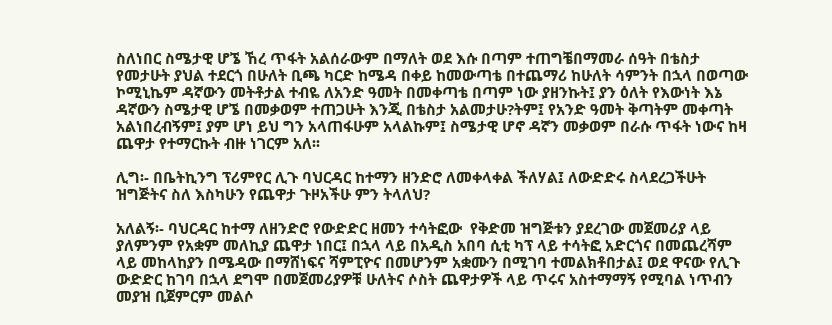ስለነበር ስሜታዊ ሆኜ ኸረ ጥፋት አልሰራውም በማለት ወደ እሱ በጣም ተጠግቼበማመራ ሰዓት በቴስታ የመታሁት ያህል ተደርጎ በሁለት ቢጫ ካርድ ከሜዳ በቀይ ከመውጣቴ በተጨማሪ ከሁለት ሳምንት በኋላ በወጣው ኮሚኒኬም ዳኛውን መትቶታል ተብዬ ለአንድ ዓመት በመቀጣቴ በጣም ነው ያዘንኩት፤ ያን ዕለት የእውነት እኔ ዳኛውን ስሜታዊ ሆኜ በመቃወም ተጠጋሁት እንጂ በቴስታ አልመታሁ?ትም፤ የአንድ ዓመት ቅጣትም መቀጣት አልነበረብኝም፤ ያም ሆነ ይህ ግን አላጠፋሁም አላልኩም፤ ስሜታዊ ሆኖ ዳኛን መቃወም በራሱ ጥፋት ነውና ከዛ ጨዋታ የተማርኩት ብዙ ነገርም አለ፡፡

ሊግ፡- በቤትኪንግ ፕሪምየር ሊጉ ባህርዳር ከተማን ዘንድሮ ለመቀላቀል ችለሃል፤ ለውድድሩ ስላደረጋችሁት ዝግጅትና ስለ እስካሁን የጨዋታ ጉዞአችሁ ምን ትላለህ?

አለልኝ፡- ባህርዳር ከተማ ለዘንድሮ የውድድር ዘመን ተሳትፎው  የቅድመ ዝግጅቱን ያደረገው መጀመሪያ ላይ ያለምንም የአቋም መለኪያ ጨዋታ ነበር፤ በኋላ ላይ በአዲስ አበባ ሲቲ ካፕ ላይ ተሳትፎ አድርጎና በመጨረሻም ላይ መከላከያን በሜዳው በማሸነፍና ሻምፒዮና በመሆንም አቋሙን በሚገባ ተመልክቶበታል፤ ወደ ዋናው የሊጉ ውድድር ከገባ በኋላ ደግሞ በመጀመሪያዎቹ ሁለትና ሶስት ጨዋታዎች ላይ ጥሩና አስተማማኝ የሚባል ነጥብን መያዝ ቢጀምርም መልሶ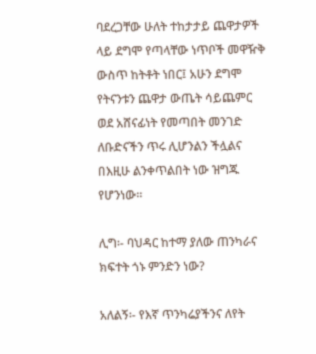ባደረጋቸው ሁለት ተከታታይ ጨዋታዎች ላይ ደግሞ የጣላቸው ነጥቦች መዋዥቅ ውስጥ ከትቶት ነበር፤ አሁን ደግሞ የትናንቱን ጨዋታ ውጤት ሳይጨምር ወደ አሸናፊነት የመጣበት መንገድ ለቡድናችን ጥሩ ሊሆንልን ችሏልና በእዚሁ ልንቀጥልበት ነው ዝግጁ የሆንነው፡፡

ሊግ፡- ባህዳር ከተማ ያለው ጠንካራና ክፍተት ጎኑ ምንድን ነው?

አለልኝ፡- የእኛ ጥንካሬያችንና ለየት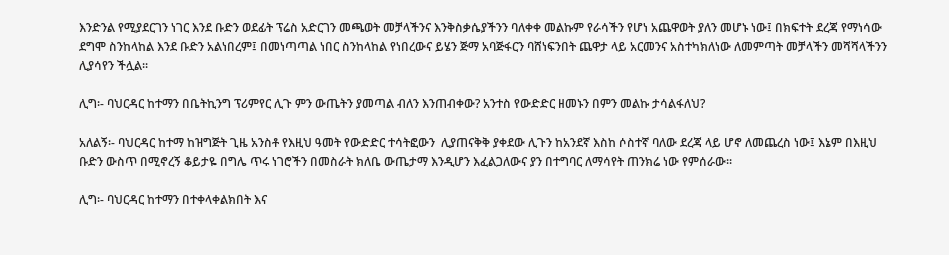እንድንል የሚያደርገን ነገር እንደ ቡድን ወደፊት ፕሬስ አድርገን መጫወት መቻላችንና እንቅስቃሴያችንን ባለቀቀ መልኩም የራሳችን የሆነ አጨዋወት ያለን መሆኑ ነው፤ በክፍተት ደረጃ የማነሳው ደግሞ ስንከላከል እንደ ቡድን አልነበረም፤ በመነጣጣል ነበር ስንከላከል የነበረውና ይሄን ጅማ አባጅፋርን ባሸነፍንበት ጨዋታ ላይ አርመንና አስተካክለነው ለመምጣት መቻላችን መሻሻላችንን ሊያሳየን ችሏል፡፡

ሊግ፡- ባህርዳር ከተማን በቤትኪንግ ፕሪምየር ሊጉ ምን ውጤትን ያመጣል ብለን እንጠብቀው? አንተስ የውድድር ዘመኑን በምን መልኩ ታሳልፋለህ?

አለልኝ፡- ባህርዳር ከተማ ከዝግጅት ጊዜ አንስቶ የእዚህ ዓመት የውድድር ተሳትፎውን  ሊያጠናቅቅ ያቀደው ሊጉን ከአንደኛ እስከ ሶስተኛ ባለው ደረጃ ላይ ሆኖ ለመጨረስ ነው፤ እኔም በእዚህ ቡድን ውስጥ በሚኖረኝ ቆይታዬ በግሌ ጥሩ ነገሮችን በመስራት ክለቤ ውጤታማ እንዲሆን እፈልጋለውና ያን በተግባር ለማሳየት ጠንክሬ ነው የምሰራው፡፡

ሊግ፡- ባህርዳር ከተማን በተቀላቀልክበት እና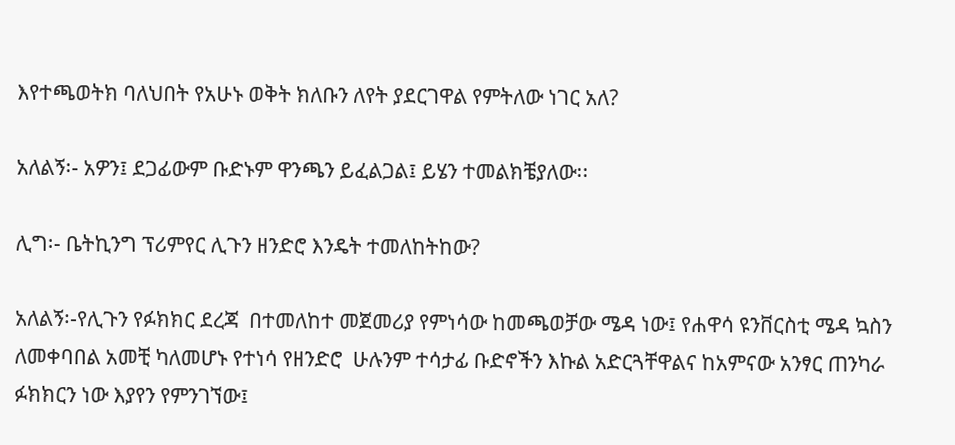እየተጫወትክ ባለህበት የአሁኑ ወቅት ክለቡን ለየት ያደርገዋል የምትለው ነገር አለ?

አለልኝ፡- አዎን፤ ደጋፊውም ቡድኑም ዋንጫን ይፈልጋል፤ ይሄን ተመልክቼያለው፡፡

ሊግ፡- ቤትኪንግ ፕሪምየር ሊጉን ዘንድሮ እንዴት ተመለከትከው?

አለልኝ፡-የሊጉን የፉክክር ደረጃ  በተመለከተ መጀመሪያ የምነሳው ከመጫወቻው ሜዳ ነው፤ የሐዋሳ ዩንቨርስቲ ሜዳ ኳስን ለመቀባበል አመቺ ካለመሆኑ የተነሳ የዘንድሮ  ሁሉንም ተሳታፊ ቡድኖችን እኩል አድርጓቸዋልና ከአምናው አንፃር ጠንካራ ፉክክርን ነው እያየን የምንገኘው፤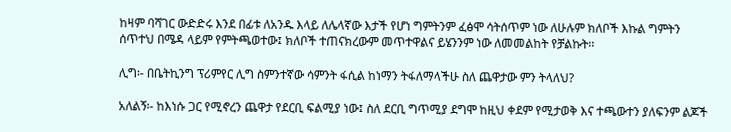ከዛም ባሻገር ውድድሩ እንደ በፊቱ ለአንዱ እላይ ለሌላኛው እታች የሆነ ግምትንም ፈፅሞ ሳትሰጥም ነው ለሁሉም ክለቦች እኩል ግምትን ሰጥተህ በሜዳ ላይም የምትጫወተው፤ ክለቦች ተጠናክረውም መጥተዋልና ይሄንንም ነው ለመመልከት የቻልኩት፡፡

ሊግ፡- በቤትኪንግ ፕሪምየር ሊግ ስምንተኛው ሳምንት ፋሲል ከነማን ትፋለማላችሁ ስለ ጨዋታው ምን ትላለህ?

አለልኝ፡- ከእነሱ ጋር የሚኖረን ጨዋታ የደርቢ ፍልሚያ ነው፤ ስለ ደርቢ ግጥሚያ ደግሞ ከዚህ ቀደም የሚታወቅ እና ተጫውተን ያለፍንም ልጆች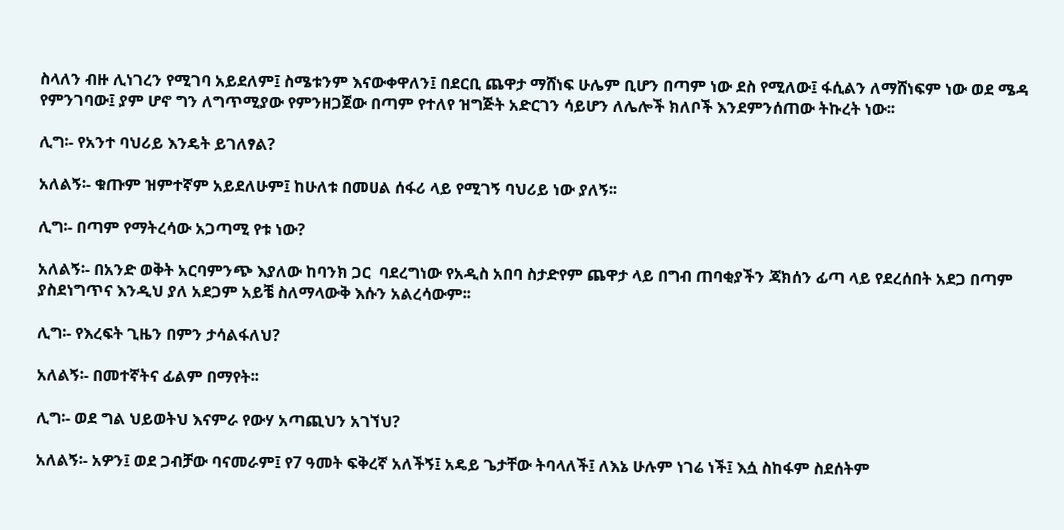ስላለን ብዙ ሊነገረን የሚገባ አይደለም፤ ስሜቱንም እናውቀዋለን፤ በደርቢ ጨዋታ ማሸነፍ ሁሌም ቢሆን በጣም ነው ደስ የሚለው፤ ፋሲልን ለማሸነፍም ነው ወደ ሜዳ የምንገባው፤ ያም ሆኖ ግን ለግጥሚያው የምንዘጋጀው በጣም የተለየ ዝግጅት አድርገን ሳይሆን ለሌሎች ክለቦች እንደምንሰጠው ትኩረት ነው፡፡

ሊግ፡- የአንተ ባህሪይ እንዴት ይገለፃል?

አለልኝ፡- ቁጡም ዝምተኛም አይደለሁም፤ ከሁለቱ በመሀል ሰፋሪ ላይ የሚገኝ ባህሪይ ነው ያለኝ፡፡

ሊግ፡- በጣም የማትረሳው አጋጣሚ የቱ ነው?

አለልኝ፡- በአንድ ወቅት አርባምንጭ እያለው ከባንክ ጋር  ባደረግነው የአዲስ አበባ ስታድየም ጨዋታ ላይ በግብ ጠባቂያችን ጃክሰን ፊጣ ላይ የደረሰበት አደጋ በጣም ያስደነግጥና እንዲህ ያለ አደጋም አይቼ ስለማላውቅ እሱን አልረሳውም፡፡

ሊግ፡- የእረፍት ጊዜን በምን ታሳልፋለህ?

አለልኝ፡- በመተኛትና ፊልም በማየት፡፡

ሊግ፡- ወደ ግል ህይወትህ እናምራ የውሃ አጣጪህን አገኘህ?

አለልኝ፡- አዎን፤ ወደ ጋብቻው ባናመራም፤ የ7 ዓመት ፍቅረኛ አለችኝ፤ አዴይ ጌታቸው ትባላለች፤ ለእኔ ሁሉም ነገሬ ነች፤ እሷ ስከፋም ስደሰትም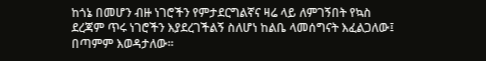ከጎኔ በመሆን ብዙ ነገሮችን የምታደርግልኛና ዛሬ ላይ ለምገኝበት የኳስ ደረጃም ጥሩ ነገሮችን እያደረገችልኝ ስለሆነ ከልቤ ላመሰግናት እፈልጋለው፤ በጣምም እወዳታለው፡፡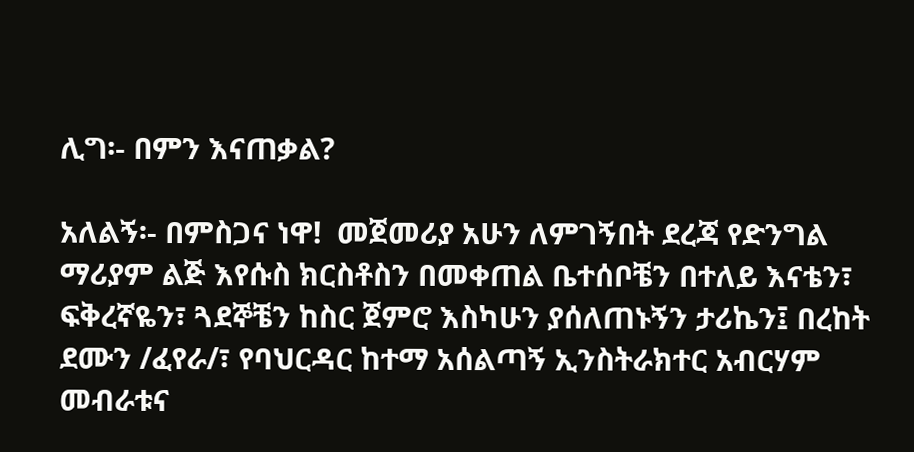ሊግ፡- በምን እናጠቃል?

አለልኝ፡- በምስጋና ነዋ!  መጀመሪያ አሁን ለምገኝበት ደረጃ የድንግል ማሪያም ልጅ እየሱስ ክርስቶስን በመቀጠል ቤተሰቦቼን በተለይ እናቴን፣ ፍቅረኛዬን፣ ጓደኞቼን ከስር ጀምሮ እስካሁን ያሰለጠኑኝን ታሪኬን፤ በረከት ደሙን /ፈየራ/፣ የባህርዳር ከተማ አሰልጣኝ ኢንስትራክተር አብርሃም መብራቱና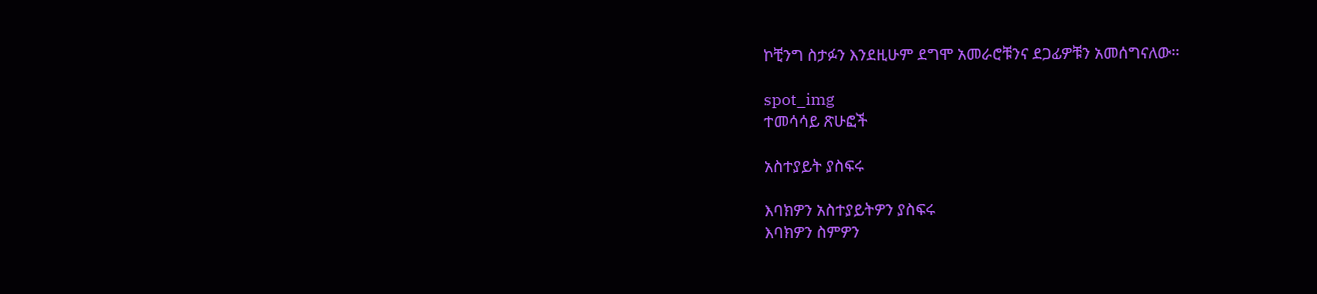ኮቺንግ ስታፉን እንደዚሁም ደግሞ አመራሮቹንና ደጋፊዎቹን አመሰግናለው፡፡

spot_img
ተመሳሳይ ጽሁፎች

አስተያይት ያስፍሩ

እባክዎን አስተያይትዎን ያስፍሩ
እባክዎን ስምዎን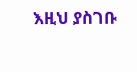እዚህ ያስገቡ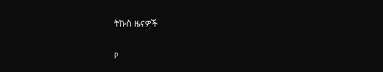ትኩስ ዜናዎች

P